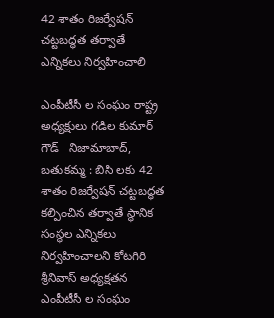42 శాతం రిజర్వేషన్ చట్టబద్ధత తర్వాతే ఎన్నికలు నిర్వహించాలి

ఎంపీటీసీ ల సంఘం రాష్ట్ర అధ్యక్షులు గడిల కుమార్ గౌడ్   నిజామాబాద్, బతుకమ్మ : బిసి లకు 42 శాతం రిజర్వేషన్ చట్టబద్ధత కల్పించిన తర్వాతే స్థానిక సంస్థల ఎన్నికలు నిర్వహించాలని కోటగిరి శ్రీనివాస్ అధ్యక్షతన ఎంపీటీసీ ల సంఘం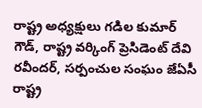రాష్ట్ర అధ్యక్షులు గడిల కుమార్ గౌడ్, రాష్ట్ర వర్కింగ్ ప్రెసిడెంట్ దేవి రవీందర్, సర్పంచుల సంఘం జేఏసీ రాష్ట్ర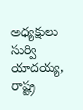అధ్యక్షులు సుర్వి యాదయ్య, రాష్ట్ర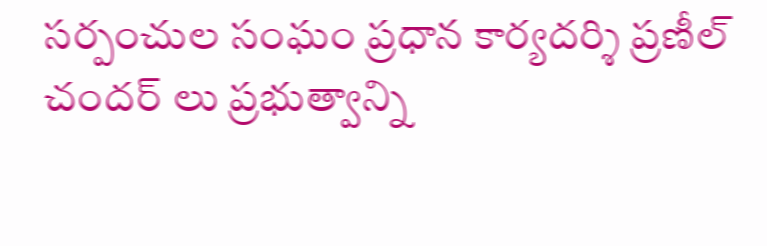సర్పంచుల సంఘం ప్రధాన కార్యదర్శి ప్రణీల్ చందర్ లు ప్రభుత్వాన్ని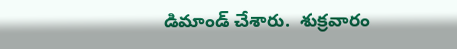డిమాండ్ చేశారు.  శుక్రవారం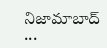నిజామాబాద్ ...